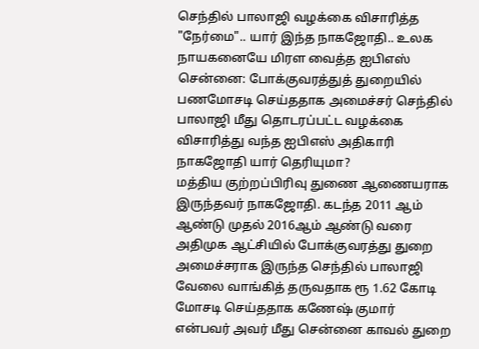செந்தில் பாலாஜி வழக்கை விசாரித்த "நேர்மை".. யார் இந்த நாகஜோதி.. உலக நாயகனையே மிரள வைத்த ஐபிஎஸ்
சென்னை: போக்குவரத்துத் துறையில் பணமோசடி செய்ததாக அமைச்சர் செந்தில் பாலாஜி மீது தொடரப்பட்ட வழக்கை விசாரித்து வந்த ஐபிஎஸ் அதிகாரி நாகஜோதி யார் தெரியுமா?
மத்திய குற்றப்பிரிவு துணை ஆணையராக இருந்தவர் நாகஜோதி. கடந்த 2011 ஆம் ஆண்டு முதல் 2016ஆம் ஆண்டு வரை அதிமுக ஆட்சியில் போக்குவரத்து துறை அமைச்சராக இருந்த செந்தில் பாலாஜி வேலை வாங்கித் தருவதாக ரூ 1.62 கோடி மோசடி செய்ததாக கணேஷ் குமார் என்பவர் அவர் மீது சென்னை காவல் துறை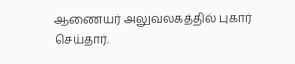ஆணையர் அலுவலகத்தில் புகார் செய்தார்.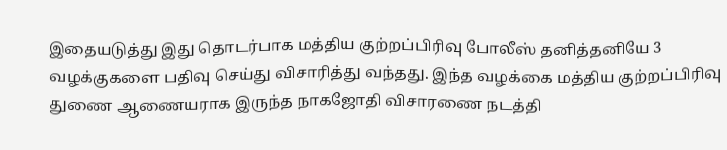இதையடுத்து இது தொடர்பாக மத்திய குற்றப்பிரிவு போலீஸ் தனித்தனியே 3 வழக்குகளை பதிவு செய்து விசாரித்து வந்தது. இந்த வழக்கை மத்திய குற்றப்பிரிவு துணை ஆணையராக இருந்த நாகஜோதி விசாரணை நடத்தி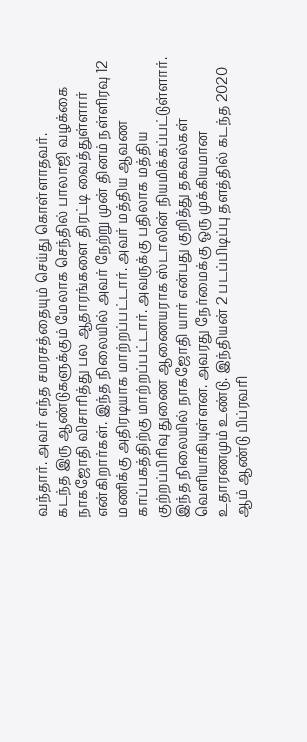வந்தார். அவர் எந்த சமரசத்தையும் செய்து கொள்ளாதவர்.
கடந்த இரு ஆண்டுகளுக்கும் மேலாக செந்தில் பாலாஜி வழக்கை நாகஜோதி விசாரித்து பல ஆதாரங்களை திரட்டி வைத்துள்ளார் என்கிறார்கள். இந்த நிலையில் அவர் நேற்று முன் தினம் நள்ளிரவு 12 மணிக்கு அதிரடியாக மாற்றப்பட்டார். அவர் மத்திய ஆவண காப்பகத்திற்கு மாற்றப்பட்டார். அவருக்கு பதிலாக மத்திய குற்றப்பிரிவு துணை ஆணையராக ஸ்டாலின் நியமிக்கப்பட்டுள்ளார்.
இந்த நிலையில் நாகஜோதி யார் என்பது குறித்து தகவல்கள் வெளியாகியுள்ளன. அவரது நேர்மைக்கு ஒரு முக்கியமான உதாரணமும் உண்டு. இந்தியன் 2 படப்பிடிப்பு தளத்தில் கடந்த 2020 ஆம் ஆண்டு பிப்ரவரி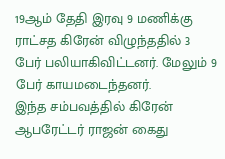19ஆம் தேதி இரவு 9 மணிக்கு ராட்சத கிரேன் விழுந்ததில் 3 பேர் பலியாகிவிட்டனர். மேலும் 9 பேர் காயமடைந்தனர்.
இந்த சம்பவத்தில் கிரேன் ஆபரேட்டர் ராஜன் கைது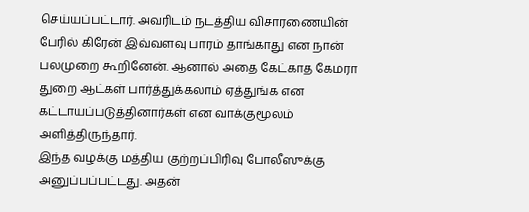செய்யப்பட்டார். அவரிடம் நடத்திய விசாரணையின் பேரில் கிரேன் இவ்வளவு பாரம் தாங்காது என நான் பலமுறை கூறினேன். ஆனால் அதை கேட்காத கேமரா துறை ஆட்கள் பார்த்துக்கலாம் ஏத்துங்க என கட்டாயப்படுத்தினார்கள் என வாக்குமூலம் அளித்திருந்தார்.
இந்த வழக்கு மத்திய குற்றப்பிரிவு போலீஸுக்கு அனுப்பப்பட்டது. அதன்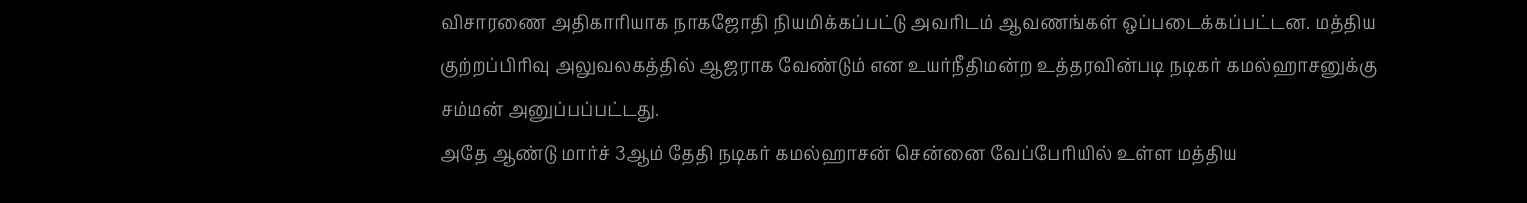விசாரணை அதிகாரியாக நாகஜோதி நியமிக்கப்பட்டு அவரிடம் ஆவணங்கள் ஒப்படைக்கப்பட்டன. மத்திய குற்றப்பிரிவு அலுவலகத்தில் ஆஜராக வேண்டும் என உயர்நீதிமன்ற உத்தரவின்படி நடிகர் கமல்ஹாசனுக்கு சம்மன் அனுப்பப்பட்டது.
அதே ஆண்டு மார்ச் 3ஆம் தேதி நடிகர் கமல்ஹாசன் சென்னை வேப்பேரியில் உள்ள மத்திய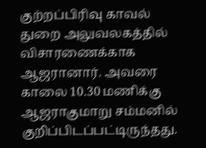குற்றப்பிரிவு காவல் துறை அலுவலகத்தில் விசாரணைக்காக ஆஜரானார். அவரை காலை 10.30 மணிக்கு ஆஜராகுமாறு சம்மனில் குறிப்பிடப்பட்டிருந்தது.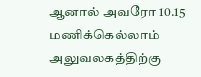ஆனால் அவரோ 10.15 மணிக்கெல்லாம் அலுவலகத்திற்கு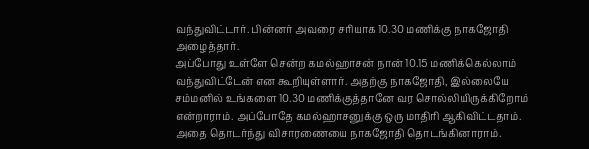வந்துவிட்டார். பின்னர் அவரை சரியாக 10.30 மணிக்கு நாகஜோதி அழைத்தார்.
அப்போது உள்ளே சென்ற கமல்ஹாசன் நான் 10.15 மணிக்கெல்லாம் வந்துவிட்டேன் என கூறியுள்ளார். அதற்கு நாகஜோதி, இல்லையே சம்மனில் உங்களை 10.30 மணிக்குத்தானே வர சொல்லியிருக்கிறோம் என்றாராம். அப்போதே கமல்ஹாசனுக்கு ஒரு மாதிரி ஆகிவிட்டதாம். அதை தொடர்ந்து விசாரணையை நாகஜோதி தொடங்கினாராம்.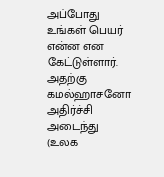அப்போது உங்கள் பெயர் என்ன என கேட்டுள்ளார். அதற்கு கமல்ஹாசனோ அதிர்ச்சி அடைந்து (உலக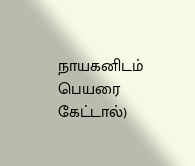நாயகனிடம் பெயரை கேட்டால்)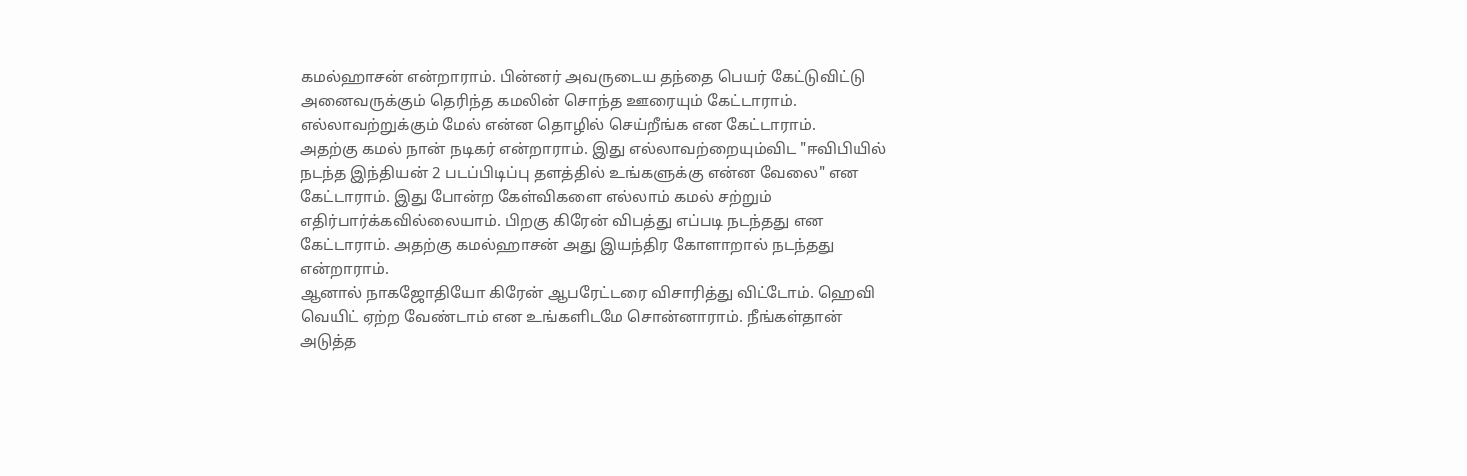கமல்ஹாசன் என்றாராம். பின்னர் அவருடைய தந்தை பெயர் கேட்டுவிட்டு அனைவருக்கும் தெரிந்த கமலின் சொந்த ஊரையும் கேட்டாராம். எல்லாவற்றுக்கும் மேல் என்ன தொழில் செய்றீங்க என கேட்டாராம்.
அதற்கு கமல் நான் நடிகர் என்றாராம். இது எல்லாவற்றையும்விட "ஈவிபியில் நடந்த இந்தியன் 2 படப்பிடிப்பு தளத்தில் உங்களுக்கு என்ன வேலை" என கேட்டாராம். இது போன்ற கேள்விகளை எல்லாம் கமல் சற்றும் எதிர்பார்க்கவில்லையாம். பிறகு கிரேன் விபத்து எப்படி நடந்தது என கேட்டாராம். அதற்கு கமல்ஹாசன் அது இயந்திர கோளாறால் நடந்தது என்றாராம்.
ஆனால் நாகஜோதியோ கிரேன் ஆபரேட்டரை விசாரித்து விட்டோம். ஹெவி வெயிட் ஏற்ற வேண்டாம் என உங்களிடமே சொன்னாராம். நீங்கள்தான் அடுத்த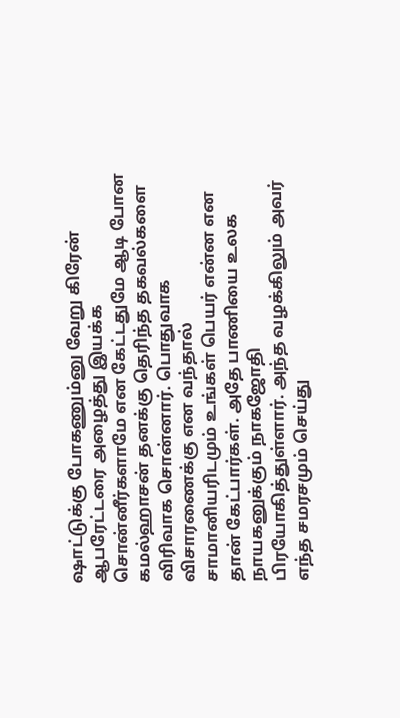ஷாட்டுக்கு போகணும்னு வேறு கிரேன் ஆபரேட்டரை அழைத்து இயக்க சொன்னீர்களாமே என கேட்டதுமே ஆடி போன கமல்ஹாசன் தனக்கு தெரிந்த தகவல்களை விரிவாக சொன்னார். பொதுவாக விசாரணைக்கு என வந்தால் சாமானியரிடமும் உங்கள் பெயர் என்ன என தான் கேட்பார்கள். அதே பாணியை உலக நாயகனுக்கும் நாகஜோதி பிரயோகித்துள்ளார். அந்த வழக்கிலும் அவர் எந்த சமரசமும் செய்து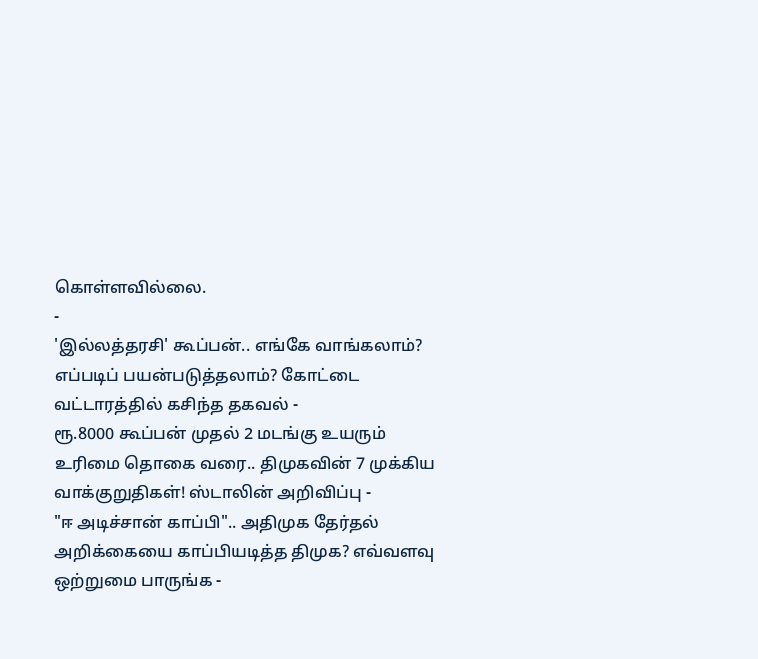கொள்ளவில்லை.
-
'இல்லத்தரசி' கூப்பன்.. எங்கே வாங்கலாம்? எப்படிப் பயன்படுத்தலாம்? கோட்டை வட்டாரத்தில் கசிந்த தகவல் -
ரூ.8000 கூப்பன் முதல் 2 மடங்கு உயரும் உரிமை தொகை வரை.. திமுகவின் 7 முக்கிய வாக்குறுதிகள்! ஸ்டாலின் அறிவிப்பு -
"ஈ அடிச்சான் காப்பி".. அதிமுக தேர்தல் அறிக்கையை காப்பியடித்த திமுக? எவ்வளவு ஒற்றுமை பாருங்க -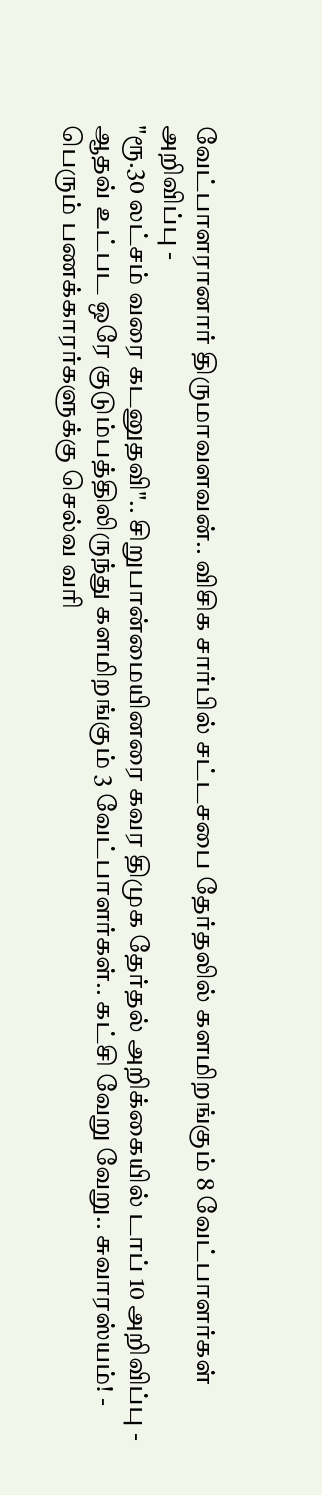வேட்பாளரானார் திருமாவளவன்.. விசிக சார்பில் சட்டசபை தேர்தலில் களமிறங்கும் 8 வேட்பாளர்கள் அறிவிப்பு -
"ரூ.30 லட்சம் வரை கடனுதவி".. சிறுபான்மையினரை கவர திமுக தேர்தல் அறிக்கையில் டாப் 10 அறிவிப்பு -
ஆதவ் உட்பட ஒரே குடும்பத்திலிருந்து களமிறங்கும் 3 வேட்பாளர்கள்.. கட்சி வேறு வேறு.. சுவாரஸ்யம்! -
பெரும் பணக்காரர்களுக்கு செல்வ வரி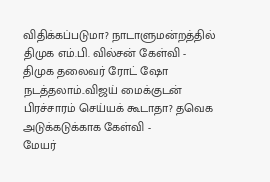விதிக்கப்படுமா? நாடாளுமன்றத்தில் திமுக எம்.பி. வில்சன் கேள்வி -
திமுக தலைவர் ரோட் ஷோ நடத்தலாம்..விஜய் மைக்குடன் பிரச்சாரம் செய்யக் கூடாதா? தவெக அடுக்கடுக்காக கேள்வி -
மேயர்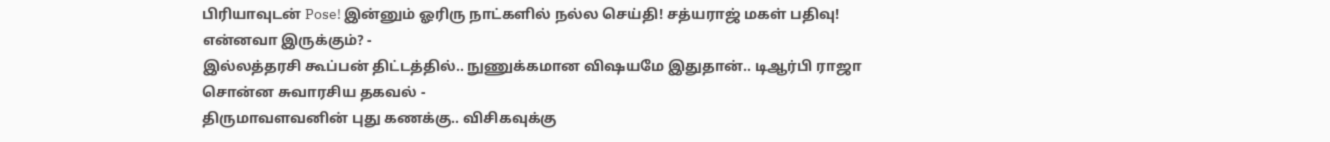பிரியாவுடன் Pose! இன்னும் ஓரிரு நாட்களில் நல்ல செய்தி! சத்யராஜ் மகள் பதிவு! என்னவா இருக்கும்? -
இல்லத்தரசி கூப்பன் திட்டத்தில்.. நுணுக்கமான விஷயமே இதுதான்.. டிஆர்பி ராஜா சொன்ன சுவாரசிய தகவல் -
திருமாவளவனின் புது கணக்கு.. விசிகவுக்கு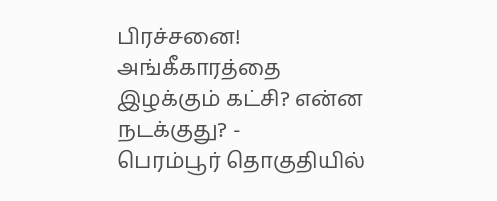பிரச்சனை! அங்கீகாரத்தை இழக்கும் கட்சி? என்ன நடக்குது? -
பெரம்பூர் தொகுதியில்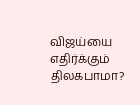விஜய்யை எதிர்க்கும் திலகபாமா?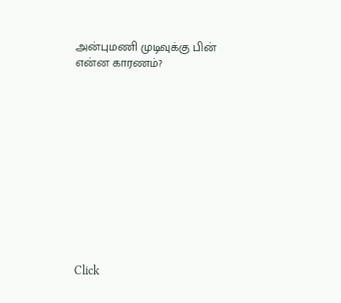அன்புமணி முடிவுக்கு பின் என்ன காரணம்?












Click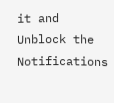it and Unblock the Notifications